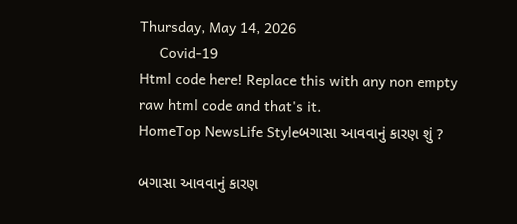Thursday, May 14, 2026
     Covid-19
Html code here! Replace this with any non empty raw html code and that's it.
HomeTop NewsLife Styleબગાસા આવવાનું કારણ શું ?

બગાસા આવવાનું કારણ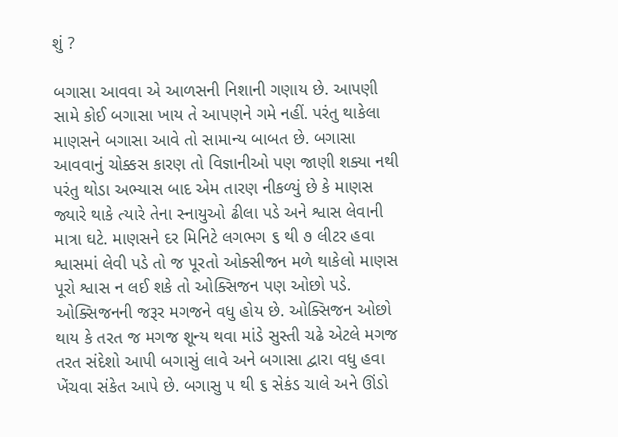શું ?

બગાસા આવવા એ આળસની નિશાની ગણાય છે. આપણી સામે કોઈ બગાસા ખાય તે આપણને ગમે નહીં. પરંતુ થાકેલા માણસને બગાસા આવે તો સામાન્ય બાબત છે. બગાસા આવવાનું ચોક્કસ કારણ તો વિજ્ઞાનીઓ પણ જાણી શક્યા નથી પરંતુ થોડા અભ્યાસ બાદ એમ તારણ નીકળ્યું છે કે માણસ જ્યારે થાકે ત્યારે તેના સ્નાયુઓ ઢીલા પડે અને શ્વાસ લેવાની માત્રા ઘટે. માણસને દર મિનિટે લગભગ ૬ થી ૭ લીટર હવા શ્વાસમાં લેવી પડે તો જ પૂરતો ઓક્સીજન મળે થાકેલો માણસ પૂરો શ્વાસ ન લઈ શકે તો ઓક્સિજન પણ ઓછો પડે. ઓક્સિજનની જરૂર મગજને વધુ હોય છે. ઓક્સિજન ઓછો થાય કે તરત જ મગજ શૂન્ય થવા માંડે સુસ્તી ચઢે એટલે મગજ તરત સંદેશો આપી બગાસું લાવે અને બગાસા દ્વારા વધુ હવા ખેંચવા સંકેત આપે છે. બગાસુ ૫ થી ૬ સેકંડ ચાલે અને ઊંડો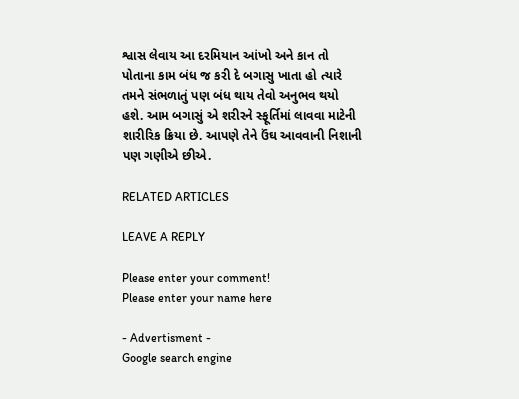શ્વાસ લેવાય આ દરમિયાન આંખો અને કાન તો પોતાના કામ બંધ જ કરી દે બગાસુ ખાતા હો ત્યારે તમને સંભળાતું પણ બંધ થાય તેવો અનુભવ થયો હશે. આમ બગાસું એ શરીરને સ્ફૂર્તિમાં લાવવા માટેની શારીરિક ક્રિયા છે. આપણે તેને ઉંઘ આવવાની નિશાની પણ ગણીએ છીએ.

RELATED ARTICLES

LEAVE A REPLY

Please enter your comment!
Please enter your name here

- Advertisment -
Google search engine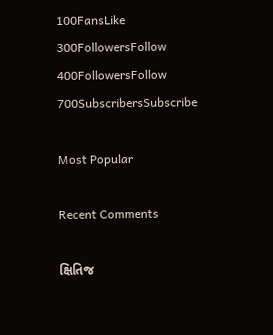100FansLike
300FollowersFollow
400FollowersFollow
700SubscribersSubscribe

Most Popular

Recent Comments

ક્ષિતિજ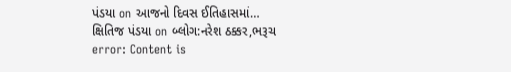પંડયા on આજનો દિવસ ઈતિહાસમાં…
ક્ષિતિજ પંડયા on બ્લોગ:નરેશ ઠક્કર,ભરૂચ
error: Content is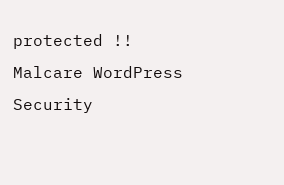protected !!
Malcare WordPress Security